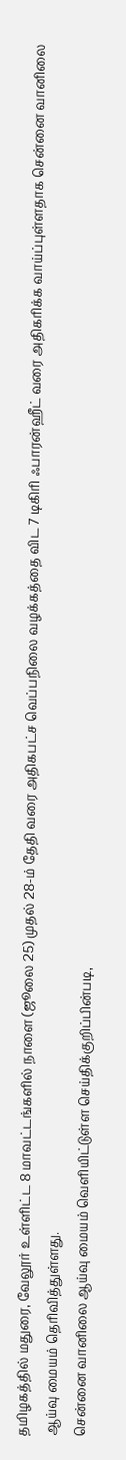தமிழகத்தில் மதுரை, வேலூர் உள்ளிட்ட 8 மாவட்டங்களில் நாளை (ஜூலை 25) முதல் 28-ம் தேதி வரை அதிகபட்ச வெப்பநிலை வழக்கத்தை விட 7 டிகிரி ஃபாரன்ஹீட் வரை அதிகரிக்க வாய்ப்புள்ளதாக சென்னை வானிலை ஆய்வு மையம் தெரிவித்துள்ளது.
சென்னை வானிலை ஆய்வு மையம் வெளியிட்டுள்ள செய்திக்குறிப்பின்படி,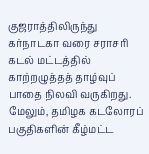குஜராத்திலிருந்து கர்நாடகா வரை சராசரி கடல் மட்டத்தில் காற்றழுத்தத் தாழ்வுப் பாதை நிலவி வருகிறது. மேலும், தமிழக கடலோரப் பகுதிகளின் கீழ்மட்ட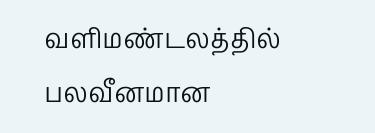வளிமண்டலத்தில் பலவீனமான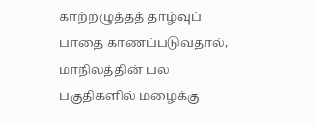காற்றழுத்தத் தாழ்வுப் பாதை காணப்படுவதால், மாநிலத்தின் பல பகுதிகளில் மழைக்கு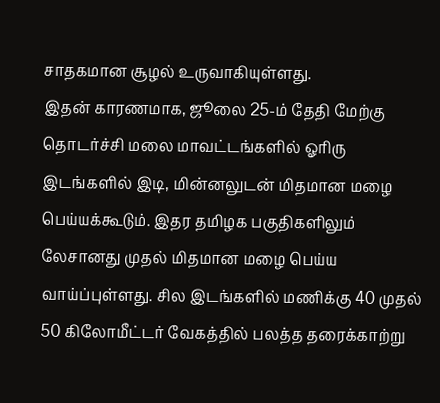சாதகமான சூழல் உருவாகியுள்ளது.
இதன் காரணமாக, ஜூலை 25-ம் தேதி மேற்கு தொடர்ச்சி மலை மாவட்டங்களில் ஓரிரு இடங்களில் இடி, மின்னலுடன் மிதமான மழை பெய்யக்கூடும். இதர தமிழக பகுதிகளிலும் லேசானது முதல் மிதமான மழை பெய்ய வாய்ப்புள்ளது. சில இடங்களில் மணிக்கு 40 முதல் 50 கிலோமீட்டர் வேகத்தில் பலத்த தரைக்காற்று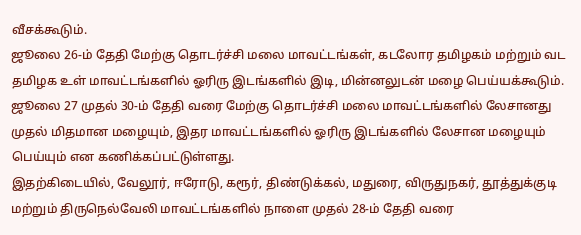வீசக்கூடும்.
ஜூலை 26-ம் தேதி மேற்கு தொடர்ச்சி மலை மாவட்டங்கள், கடலோர தமிழகம் மற்றும் வட தமிழக உள் மாவட்டங்களில் ஓரிரு இடங்களில் இடி, மின்னலுடன் மழை பெய்யக்கூடும். ஜூலை 27 முதல் 30-ம் தேதி வரை மேற்கு தொடர்ச்சி மலை மாவட்டங்களில் லேசானது முதல் மிதமான மழையும், இதர மாவட்டங்களில் ஓரிரு இடங்களில் லேசான மழையும் பெய்யும் என கணிக்கப்பட்டுள்ளது.
இதற்கிடையில், வேலூர், ஈரோடு, கரூர், திண்டுக்கல், மதுரை, விருதுநகர், தூத்துக்குடி மற்றும் திருநெல்வேலி மாவட்டங்களில் நாளை முதல் 28-ம் தேதி வரை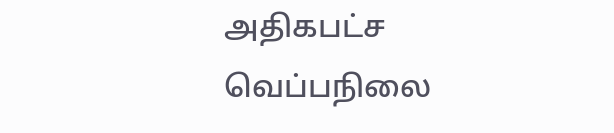அதிகபட்ச வெப்பநிலை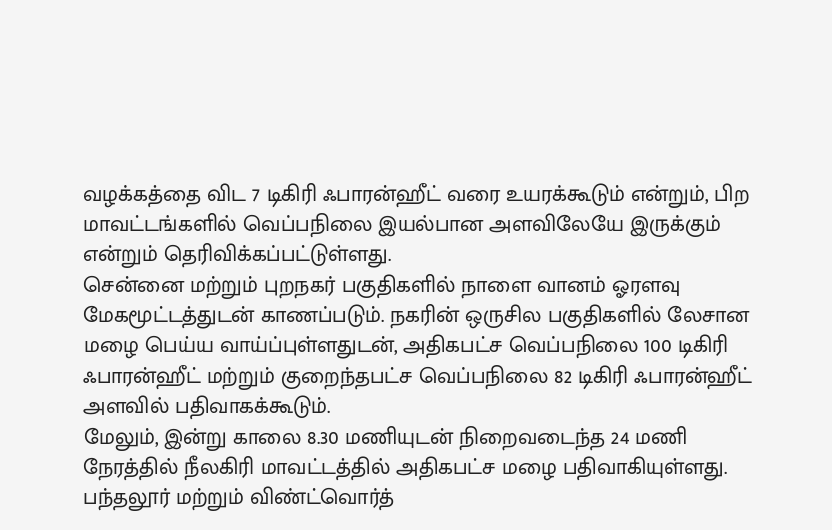வழக்கத்தை விட 7 டிகிரி ஃபாரன்ஹீட் வரை உயரக்கூடும் என்றும், பிற மாவட்டங்களில் வெப்பநிலை இயல்பான அளவிலேயே இருக்கும் என்றும் தெரிவிக்கப்பட்டுள்ளது.
சென்னை மற்றும் புறநகர் பகுதிகளில் நாளை வானம் ஓரளவு மேகமூட்டத்துடன் காணப்படும். நகரின் ஒருசில பகுதிகளில் லேசான மழை பெய்ய வாய்ப்புள்ளதுடன், அதிகபட்ச வெப்பநிலை 100 டிகிரி ஃபாரன்ஹீட் மற்றும் குறைந்தபட்ச வெப்பநிலை 82 டிகிரி ஃபாரன்ஹீட் அளவில் பதிவாகக்கூடும்.
மேலும், இன்று காலை 8.30 மணியுடன் நிறைவடைந்த 24 மணி நேரத்தில் நீலகிரி மாவட்டத்தில் அதிகபட்ச மழை பதிவாகியுள்ளது. பந்தலூர் மற்றும் விண்ட்வொர்த்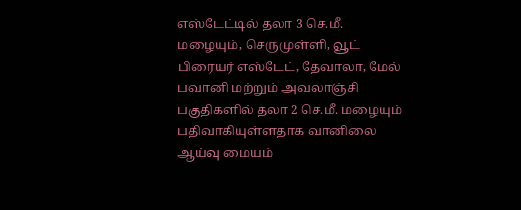எஸ்டேட்டில் தலா 3 செ.மீ. மழையும், செருமுள்ளி, வூட் பிரையர் எஸ்டேட், தேவாலா, மேல் பவானி மற்றும் அவலாஞ்சி பகுதிகளில் தலா 2 செ.மீ. மழையும் பதிவாகியுள்ளதாக வானிலை ஆய்வு மையம்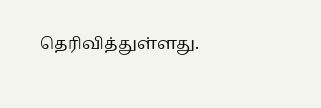தெரிவித்துள்ளது.